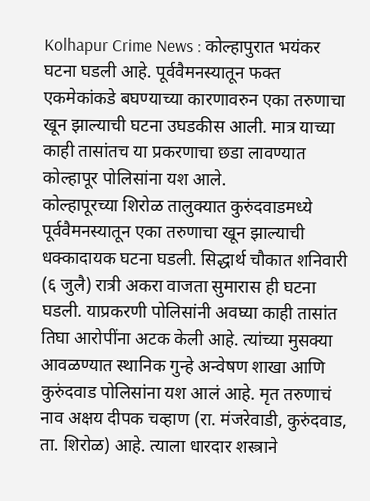Kolhapur Crime News : कोल्हापुरात भयंकर घटना घडली आहे. पूर्ववैमनस्यातून फक्त एकमेकांकडे बघण्याच्या कारणावरुन एका तरुणाचा खून झाल्याची घटना उघडकीस आली. मात्र याच्या काही तासांतच या प्रकरणाचा छडा लावण्यात कोल्हापूर पोलिसांना यश आले.
कोल्हापूरच्या शिरोळ तालुक्यात कुरुंदवाडमध्ये पूर्ववैमनस्यातून एका तरुणाचा खून झाल्याची धक्कादायक घटना घडली. सिद्धार्थ चौकात शनिवारी (६ जुलै) रात्री अकरा वाजता सुमारास ही घटना घडली. याप्रकरणी पोलिसांनी अवघ्या काही तासांत तिघा आरोपींना अटक केली आहे. त्यांच्या मुसक्या आवळण्यात स्थानिक गुन्हे अन्वेषण शाखा आणि कुरुंदवाड पोलिसांना यश आलं आहे. मृत तरुणाचं नाव अक्षय दीपक चव्हाण (रा. मंजरेवाडी, कुरुंदवाड, ता. शिरोळ) आहे. त्याला धारदार शस्त्राने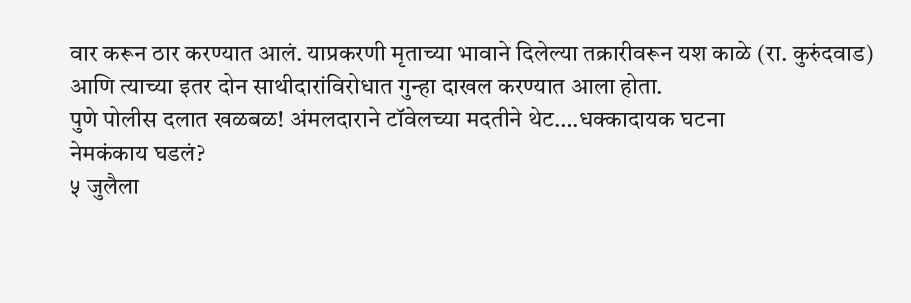वार करून ठार करण्यात आलं. याप्रकरणी मृताच्या भावाने दिलेल्या तक्रारीवरून यश काळे (रा. कुरुंदवाड) आणि त्याच्या इतर दोन साथीदारांविरोधात गुन्हा दाखल करण्यात आला होता.
पुणे पोलीस दलात खळबळ! अंमलदाराने टॉवेलच्या मदतीने थेट….धक्कादायक घटना
नेमकंकाय घडलं?
५ जुलैला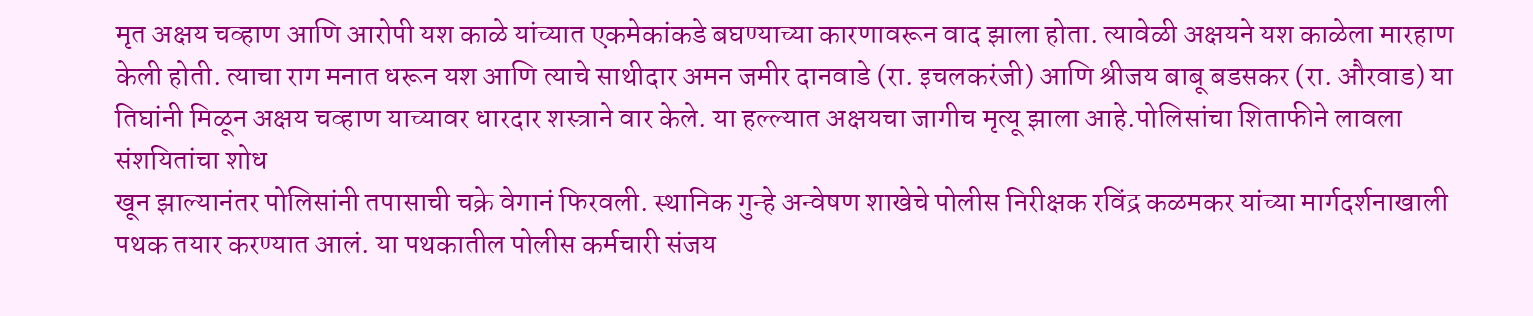मृत अक्षय चव्हाण आणि आरोपी यश काळे यांच्यात एकमेकांकडे बघण्याच्या कारणावरून वाद झाला होता. त्यावेळी अक्षयने यश काळेला मारहाण केली होती. त्याचा राग मनात धरून यश आणि त्याचे साथीदार अमन जमीर दानवाडे (रा. इचलकरंजी) आणि श्रीजय बाबू बडसकर (रा. औरवाड) या तिघांनी मिळून अक्षय चव्हाण याच्यावर धारदार शस्त्राने वार केले. या हल्ल्यात अक्षयचा जागीच मृत्यू झाला आहे.पोलिसांचा शिताफीने लावला संशयितांचा शोध
खून झाल्यानंतर पोलिसांनी तपासाची चक्रे वेगानं फिरवली. स्थानिक गुन्हे अन्वेषण शाखेचे पोलीस निरीक्षक रविंद्र कळमकर यांच्या मार्गदर्शनाखाली पथक तयार करण्यात आलं. या पथकातील पोलीस कर्मचारी संजय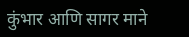कुंभार आणि सागर माने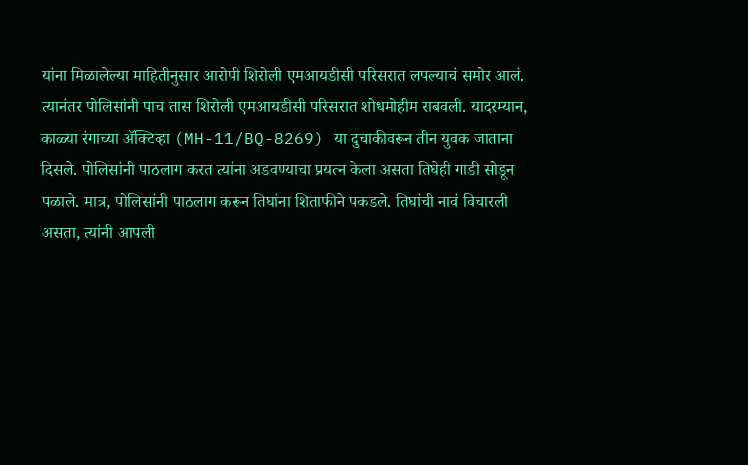यांना मिळालेल्या माहितीनुसार आरोपी शिरोली एमआयडीसी परिसरात लपल्याचं समोर आलं.
त्यानंतर पोलिसांनी पाच तास शिरोली एमआयडीसी परिसरात शोधमोहीम राबवली. यादरम्यान, काळ्या रंगाच्या ॲक्टिव्हा (MH-11/BQ-8269) या दुचाकीवरून तीन युवक जाताना दिसले. पोलिसांनी पाठलाग करत त्यांना अडवण्याचा प्रयत्न केला असता तिघेही गाडी सोडून पळाले. मात्र, पोलिसांनी पाठलाग करून तिघांना शिताफीने पकडले. तिघांची नावं विचारली असता, त्यांनी आपली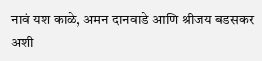नावं यश काळे, अमन दानवाडे आणि श्रीजय बडसकर अशी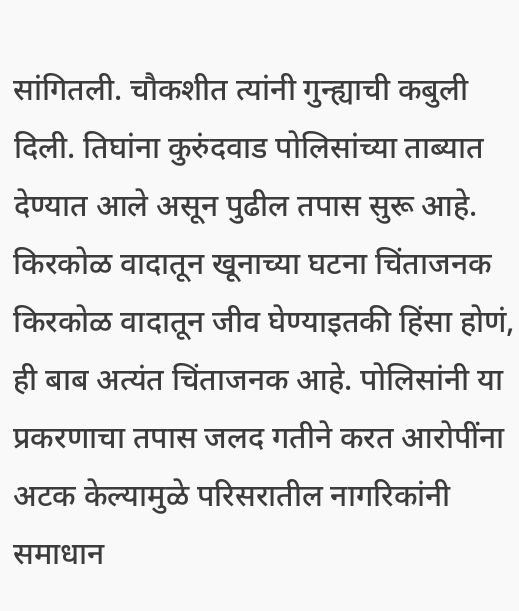सांगितली. चौकशीत त्यांनी गुन्ह्याची कबुली दिली. तिघांना कुरुंदवाड पोलिसांच्या ताब्यात देण्यात आले असून पुढील तपास सुरू आहे.
किरकोळ वादातून खूनाच्या घटना चिंताजनक
किरकोळ वादातून जीव घेण्याइतकी हिंसा होणं, ही बाब अत्यंत चिंताजनक आहे. पोलिसांनी या प्रकरणाचा तपास जलद गतीने करत आरोपींना अटक केल्यामुळे परिसरातील नागरिकांनी समाधान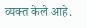व्यक्त केले आहे.